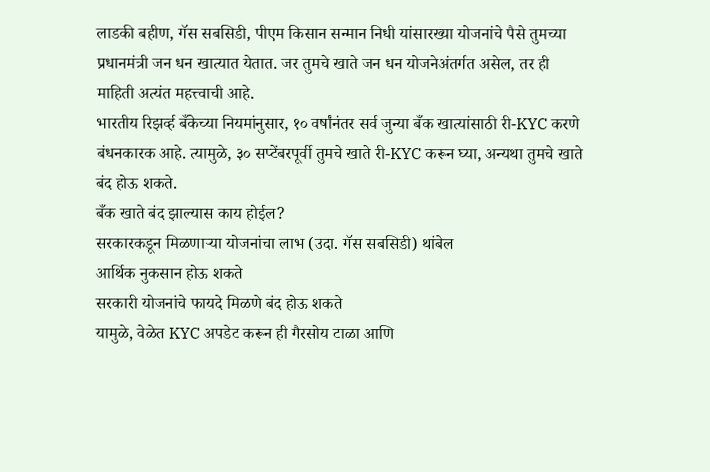लाडकी बहीण, गॅस सबसिडी, पीएम किसान सन्मान निधी यांसारख्या योजनांचे पैसे तुमच्या प्रधानमंत्री जन धन खात्यात येतात. जर तुमचे खाते जन धन योजनेअंतर्गत असेल, तर ही माहिती अत्यंत महत्त्वाची आहे.
भारतीय रिझर्व्ह बँकेच्या नियमांनुसार, १० वर्षांनंतर सर्व जुन्या बँक खात्यांसाठी री-KYC करणे बंधनकारक आहे. त्यामुळे, ३० सप्टेंबरपूर्वी तुमचे खाते री-KYC करून घ्या, अन्यथा तुमचे खाते बंद होऊ शकते.
बँक खाते बंद झाल्यास काय होईल?
सरकारकडून मिळणाऱ्या योजनांचा लाभ (उदा. गॅस सबसिडी) थांबेल
आर्थिक नुकसान होऊ शकते
सरकारी योजनांचे फायदे मिळणे बंद होऊ शकते
यामुळे, वेळेत KYC अपडेट करून ही गैरसोय टाळा आणि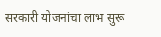सरकारी योजनांचा लाभ सुरू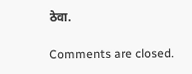ठेवा.

Comments are closed.